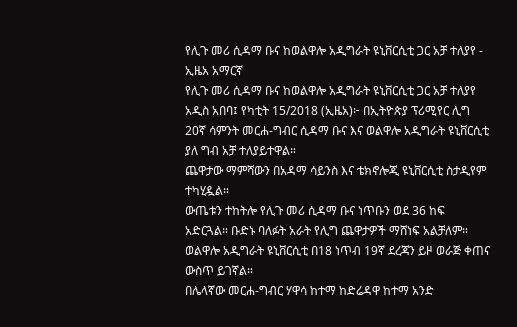የሊጉ መሪ ሲዳማ ቡና ከወልዋሎ አዲግራት ዩኒቨርሲቲ ጋር አቻ ተለያየ - ኢዜአ አማርኛ
የሊጉ መሪ ሲዳማ ቡና ከወልዋሎ አዲግራት ዩኒቨርሲቲ ጋር አቻ ተለያየ
አዲስ አበባ፤ የካቲት 15/2018 (ኢዜአ)፦ በኢትዮጵያ ፕሪሚየር ሊግ 20ኛ ሳምንት መርሐ-ግብር ሲዳማ ቡና እና ወልዋሎ አዲግራት ዩኒቨርሲቲ ያለ ግብ አቻ ተለያይተዋል።
ጨዋታው ማምሻውን በአዳማ ሳይንስ እና ቴክኖሎጂ ዩኒቨርሲቲ ስታዲየም ተካሂዷል።
ውጤቱን ተከትሎ የሊጉ መሪ ሲዳማ ቡና ነጥቡን ወደ 36 ከፍ አድርጓል። ቡድኑ ባለፉት አራት የሊግ ጨዋታዎች ማሸነፍ አልቻለም።
ወልዋሎ አዲግራት ዩኒቨርሲቲ በ18 ነጥብ 19ኛ ደረጃን ይዞ ወራጅ ቀጠና ውስጥ ይገኛል።
በሌላኛው መርሐ-ግብር ሃዋሳ ከተማ ከድሬዳዋ ከተማ አንድ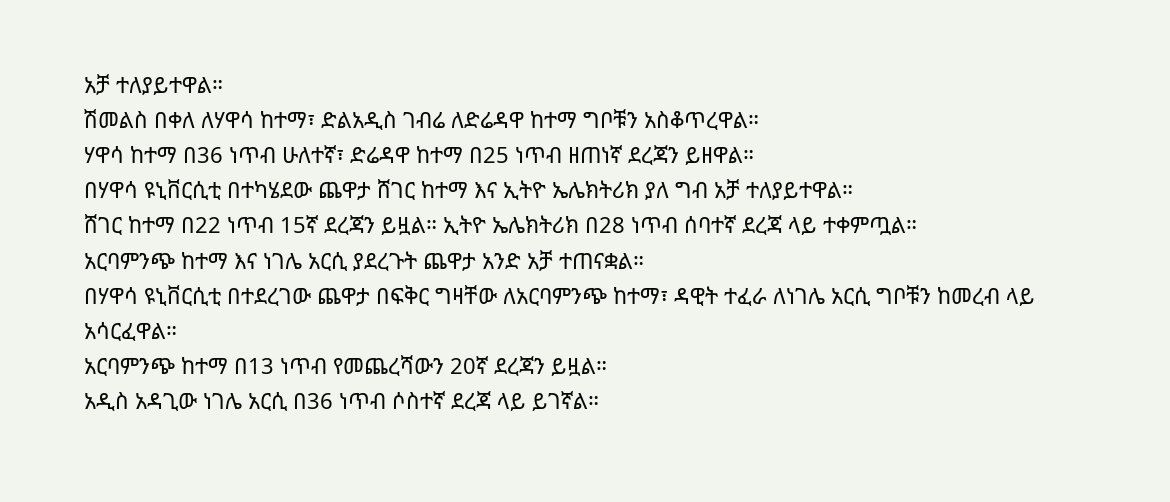አቻ ተለያይተዋል።
ሽመልስ በቀለ ለሃዋሳ ከተማ፣ ድልአዲስ ገብሬ ለድሬዳዋ ከተማ ግቦቹን አስቆጥረዋል።
ሃዋሳ ከተማ በ36 ነጥብ ሁለተኛ፣ ድሬዳዋ ከተማ በ25 ነጥብ ዘጠነኛ ደረጃን ይዘዋል።
በሃዋሳ ዩኒቨርሲቲ በተካሄደው ጨዋታ ሸገር ከተማ እና ኢትዮ ኤሌክትሪክ ያለ ግብ አቻ ተለያይተዋል።
ሸገር ከተማ በ22 ነጥብ 15ኛ ደረጃን ይዟል። ኢትዮ ኤሌክትሪክ በ28 ነጥብ ሰባተኛ ደረጃ ላይ ተቀምጧል።
አርባምንጭ ከተማ እና ነገሌ አርሲ ያደረጉት ጨዋታ አንድ አቻ ተጠናቋል።
በሃዋሳ ዩኒቨርሲቲ በተደረገው ጨዋታ በፍቅር ግዛቸው ለአርባምንጭ ከተማ፣ ዳዊት ተፈራ ለነገሌ አርሲ ግቦቹን ከመረብ ላይ አሳርፈዋል።
አርባምንጭ ከተማ በ13 ነጥብ የመጨረሻውን 20ኛ ደረጃን ይዟል።
አዲስ አዳጊው ነገሌ አርሲ በ36 ነጥብ ሶስተኛ ደረጃ ላይ ይገኛል።